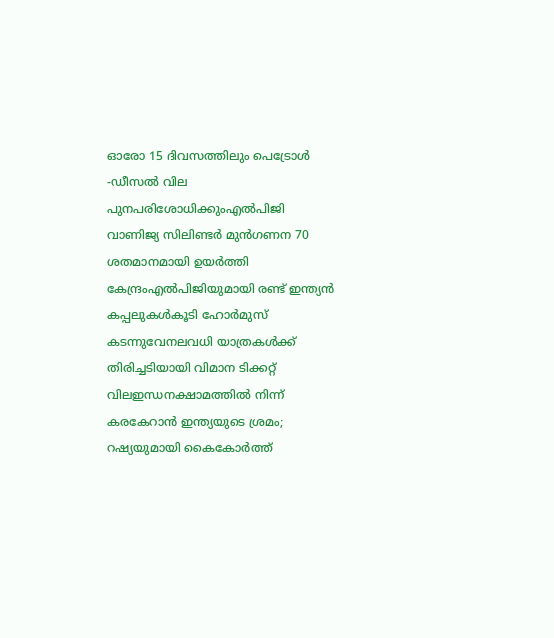ഓരോ 15 ദിവസത്തിലും പെട്രോൾ -ഡീസൽ വില പുനപരിശോധിക്കുംഎല്‍പിജി വാണിജ്യ സിലിണ്ടര്‍ മുന്‍ഗണന 70 ശതമാനമായി ഉയര്‍ത്തി കേന്ദ്രംഎൽപിജിയുമായി രണ്ട് ഇന്ത്യൻ കപ്പലുകൾകൂടി ഹോർമുസ് കടന്നുവേനലവധി യാത്രകള്‍ക്ക് തിരിച്ചടിയായി വിമാന ടിക്കറ്റ് വിലഇന്ധനക്ഷാമത്തിൽ നിന്ന് കരകേറാൻ ഇന്ത്യയുടെ ശ്രമം; റഷ്യയുമായി കൈകോര്‍ത്ത്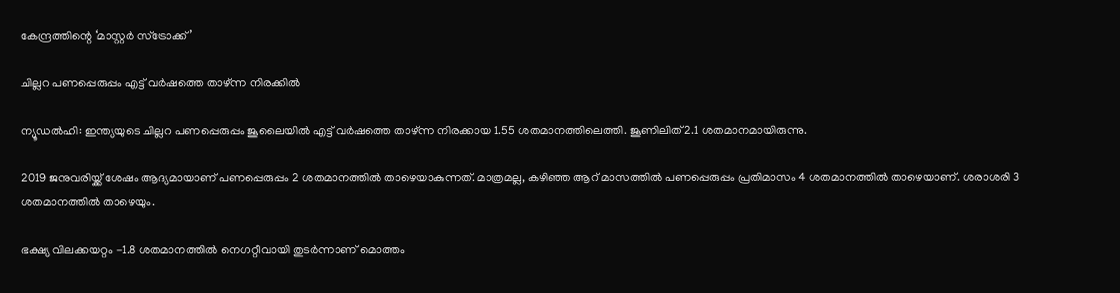കേന്ദ്രത്തിന്റെ ‘മാസ്റ്റര്‍ സ്‌ട്രോക്ക്’

ചില്ലറ പണപ്പെരുപ്പം എട്ട് വര്‍ഷത്തെ താഴ്ന്ന നിരക്കില്‍

ന്യൂഡല്‍ഹി: ഇന്ത്യയുടെ ചില്ലറ പണപ്പെരുപ്പം ജൂലൈയില്‍ എട്ട് വര്‍ഷത്തെ താഴ്ന്ന നിരക്കായ 1.55 ശതമാനത്തിലെത്തി. ജൂണിലിത് 2.1 ശതമാനമായിരുന്നു.

2019 ജനുവരിയ്ക്ക് ശേഷം ആദ്യമായാണ് പണപ്പെരുപ്പം 2 ശതമാനത്തില്‍ താഴെയാകുന്നത്. മാത്രമല്ല, കഴിഞ്ഞ ആറ് മാസത്തില്‍ പണപ്പെരുപ്പം പ്രതിമാസം 4 ശതമാനത്തില്‍ താഴെയാണ്. ശരാശരി 3 ശതമാനത്തില്‍ താഴെയും.

ഭക്ഷ്യ വിലക്കയറ്റം -1.8 ശതമാനത്തില്‍ നെഗറ്റീവായി തുടര്‍ന്നാണ് മൊത്തം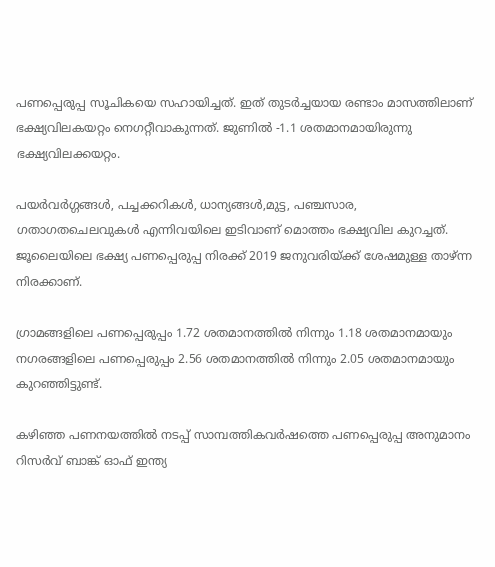പണപ്പെരുപ്പ സൂചികയെ സഹായിച്ചത്. ഇത് തുടര്‍ച്ചയായ രണ്ടാം മാസത്തിലാണ് ഭക്ഷ്യവിലകയറ്റം നെഗറ്റീവാകുന്നത്. ജുണില്‍ -1.1 ശതമാനമായിരുന്നു ഭക്ഷ്യവിലക്കയറ്റം.

പയര്‍വര്‍ഗ്ഗങ്ങള്‍, പച്ചക്കറികള്‍, ധാന്യങ്ങള്‍,മുട്ട, പഞ്ചസാര, ഗതാഗതചെലവുകള്‍ എന്നിവയിലെ ഇടിവാണ് മൊത്തം ഭക്ഷ്യവില കുറച്ചത്. ജൂലൈയിലെ ഭക്ഷ്യ പണപ്പെരുപ്പ നിരക്ക് 2019 ജനുവരിയ്ക്ക് ശേഷമുള്ള താഴ്ന്ന നിരക്കാണ്.

ഗ്രാമങ്ങളിലെ പണപ്പെരുപ്പം 1.72 ശതമാനത്തില്‍ നിന്നും 1.18 ശതമാനമായും നഗരങ്ങളിലെ പണപ്പെരുപ്പം 2.56 ശതമാനത്തില്‍ നിന്നും 2.05 ശതമാനമായും കുറഞ്ഞിട്ടുണ്ട്.

കഴിഞ്ഞ പണനയത്തില്‍ നടപ്പ് സാമ്പത്തികവര്‍ഷത്തെ പണപ്പെരുപ്പ അനുമാനം റിസര്‍വ് ബാങ്ക് ഓഫ് ഇന്ത്യ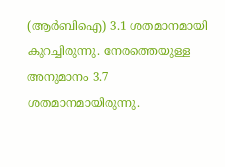(ആര്‍ബിഐ) 3.1 ശതമാനമായി കുറച്ചിരുന്നു. നേരത്തെയുള്ള അനുമാനം 3.7 ശതമാനമായിരുന്നു.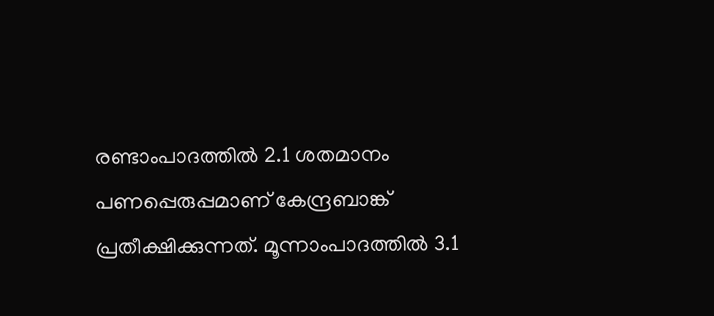രണ്ടാംപാദത്തില്‍ 2.1 ശതമാനം പണപ്പെരുപ്പമാണ് കേന്ദ്രബാങ്ക് പ്രതീക്ഷിക്കുന്നത്. മൂന്നാംപാദത്തില്‍ 3.1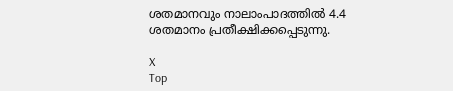ശതമാനവും നാലാംപാദത്തില്‍ 4.4 ശതമാനം പ്രതീക്ഷിക്കപ്പെടുന്നു.

X
Top